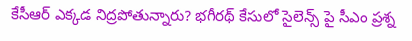కేసీఆర్ ఎక్కడ నిద్రపోతున్నారు? భగీరథ్ కేసులో సైలెన్స్ పై సీఎం ప్రశ్న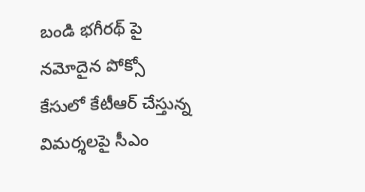బండి భగీరథ్ పై నమోదైన పోక్సో కేసులో కేటీఆర్ చేస్తున్న విమర్శలపై సీఎం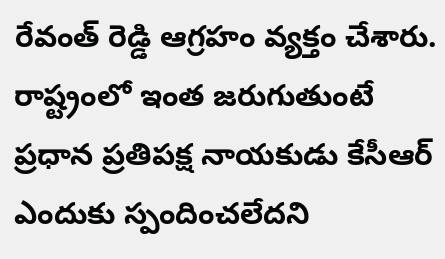రేవంత్ రెడ్డి ఆగ్రహం వ్యక్తం చేశారు. రాష్ట్రంలో ఇంత జరుగుతుంటే ప్రధాన ప్రతిపక్ష నాయకుడు కేసీఆర్ ఎందుకు స్పందించలేదని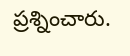ప్రశ్నించారు.